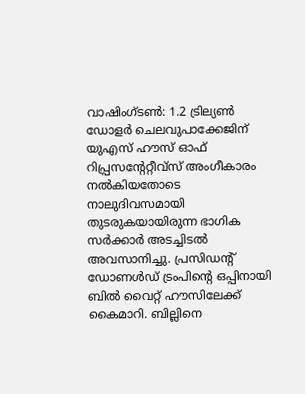വാഷിംഗ്ടൺ: 1.2 ട്രില്യൺ ഡോളർ ചെലവുപാക്കേജിന് യുഎസ് ഹൗസ് ഓഫ് റിപ്പ്രസന്റേറ്റീവ്സ് അംഗീകാരം നൽകിയതോടെ നാലുദിവസമായി തുടരുകയായിരുന്ന ഭാഗിക സർക്കാർ അടച്ചിടൽ അവസാനിച്ചു. പ്രസിഡന്റ് ഡോണൾഡ് ട്രംപിന്റെ ഒപ്പിനായി ബിൽ വൈറ്റ് ഹൗസിലേക്ക് കൈമാറി. ബില്ലിനെ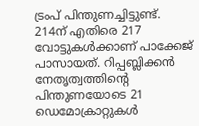ട്രംപ് പിന്തുണച്ചിട്ടുണ്ട്.
214ന് എതിരെ 217 വോട്ടുകൾക്കാണ് പാക്കേജ് പാസായത്. റിപ്പബ്ലിക്കൻ നേതൃത്വത്തിന്റെ പിന്തുണയോടെ 21 ഡെമോക്രാറ്റുകൾ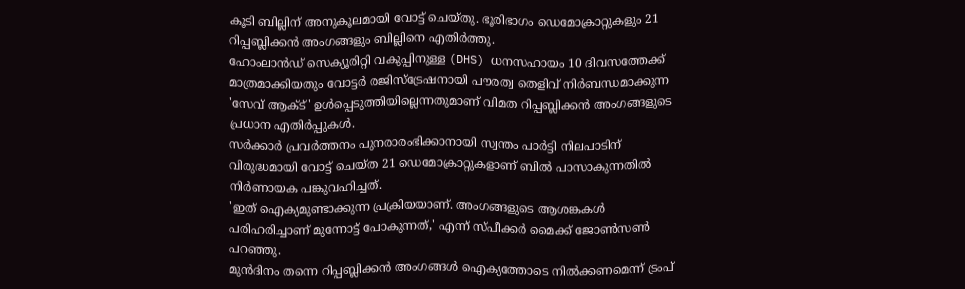കൂടി ബില്ലിന് അനുകൂലമായി വോട്ട് ചെയ്തു. ഭൂരിഭാഗം ഡെമോക്രാറ്റുകളും 21 റിപ്പബ്ലിക്കൻ അംഗങ്ങളും ബില്ലിനെ എതിർത്തു.
ഹോംലാൻഡ് സെക്യൂരിറ്റി വകുപ്പിനുള്ള (DHS) ധനസഹായം 10 ദിവസത്തേക്ക് മാത്രമാക്കിയതും വോട്ടർ രജിസ്ട്രേഷനായി പൗരത്വ തെളിവ് നിർബന്ധമാക്കുന്ന 'സേവ് ആക്ട്' ഉൾപ്പെടുത്തിയില്ലെന്നതുമാണ് വിമത റിപ്പബ്ലിക്കൻ അംഗങ്ങളുടെ പ്രധാന എതിർപ്പുകൾ.
സർക്കാർ പ്രവർത്തനം പുനരാരംഭിക്കാനായി സ്വന്തം പാർട്ടി നിലപാടിന് വിരുദ്ധമായി വോട്ട് ചെയ്ത 21 ഡെമോക്രാറ്റുകളാണ് ബിൽ പാസാകുന്നതിൽ നിർണായക പങ്കുവഹിച്ചത്.
'ഇത് ഐക്യമുണ്ടാക്കുന്ന പ്രക്രിയയാണ്. അംഗങ്ങളുടെ ആശങ്കകൾ പരിഹരിച്ചാണ് മുന്നോട്ട് പോകുന്നത്,' എന്ന് സ്പീക്കർ മൈക്ക് ജോൺസൺ പറഞ്ഞു.
മുൻദിനം തന്നെ റിപ്പബ്ലിക്കൻ അംഗങ്ങൾ ഐക്യത്തോടെ നിൽക്കണമെന്ന് ട്രംപ്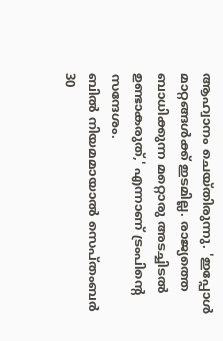ആഹ്വാനം ചെയ്തിരുന്നു. 'ഇപ്പോൾ മാറ്റങ്ങൾക്ക് ഇടമില്ല. രാജ്യത്തെ ബാധിക്കുന്ന മറ്റൊരു അടച്ചിടൽ ഉണ്ടാകരുത്,' എന്നാണ് ട്രംപിന്റെ സന്ദേശം.
ബിൽ നിയമമായാൽ സെപ്തംബർ 30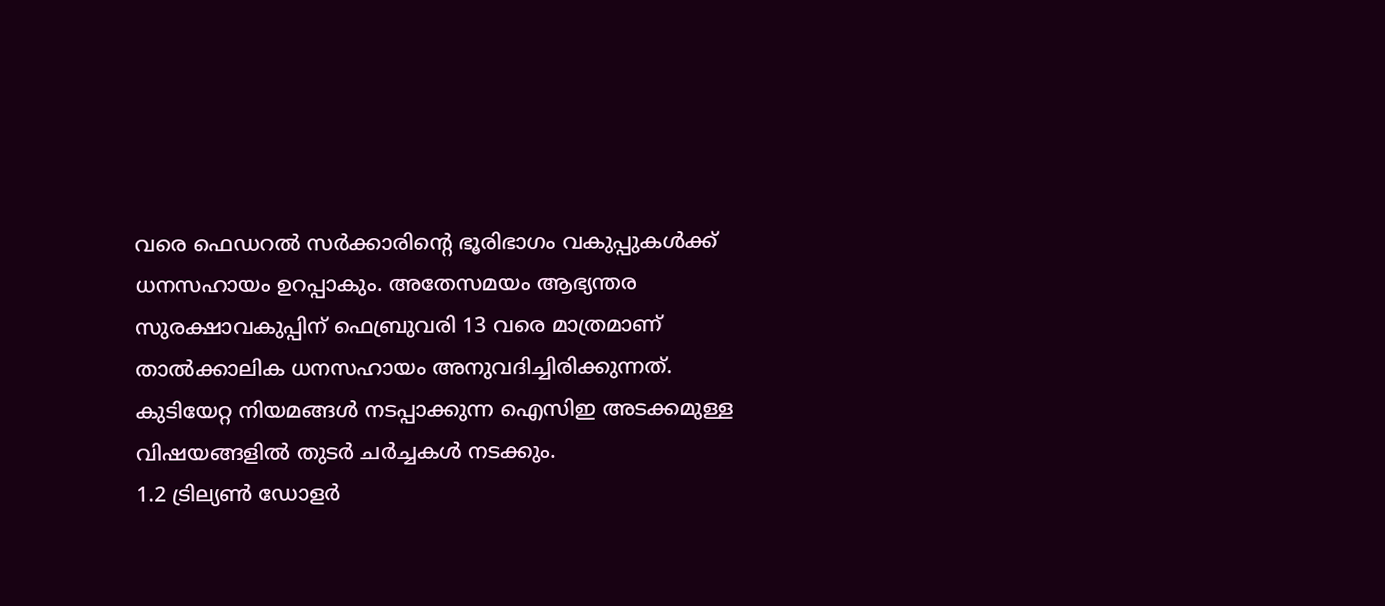വരെ ഫെഡറൽ സർക്കാരിന്റെ ഭൂരിഭാഗം വകുപ്പുകൾക്ക് ധനസഹായം ഉറപ്പാകും. അതേസമയം ആഭ്യന്തര സുരക്ഷാവകുപ്പിന് ഫെബ്രുവരി 13 വരെ മാത്രമാണ് താൽക്കാലിക ധനസഹായം അനുവദിച്ചിരിക്കുന്നത്. കുടിയേറ്റ നിയമങ്ങൾ നടപ്പാക്കുന്ന ഐസിഇ അടക്കമുള്ള വിഷയങ്ങളിൽ തുടർ ചർച്ചകൾ നടക്കും.
1.2 ട്രില്യൺ ഡോളർ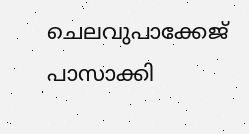ചെലവുപാക്കേജ് പാസാക്കി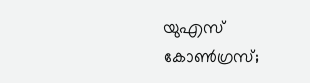യുഎസ് കോൺഗ്രസ്;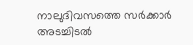നാലുദിവസത്തെ സർക്കാർ അടച്ചിടൽ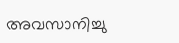അവസാനിച്ചു